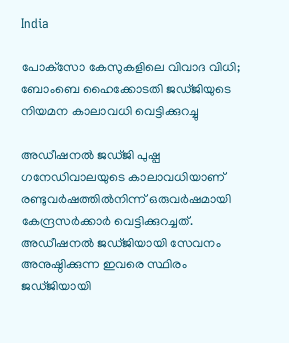India

പോക്‌സോ കേസുകളിലെ വിവാദ വിധി; ബോംബെ ഹൈക്കോടതി ജഡ്ജിയുടെ നിയമന കാലാവധി വെട്ടിക്കുറച്ചു

അഡീഷനല്‍ ജഡ്ജി പുഷ്പ ഗനേഡിവാലയുടെ കാലാവധിയാണ് രണ്ടുവര്‍ഷത്തില്‍നിന്ന് ഒരുവര്‍ഷമായി കേന്ദ്രസര്‍ക്കാര്‍ വെട്ടിക്കുറച്ചത്. അഡീഷനല്‍ ജഡ്ജിയായി സേവനം അനുഷ്ഠിക്കുന്ന ഇവരെ സ്ഥിരം ജഡ്ജിയായി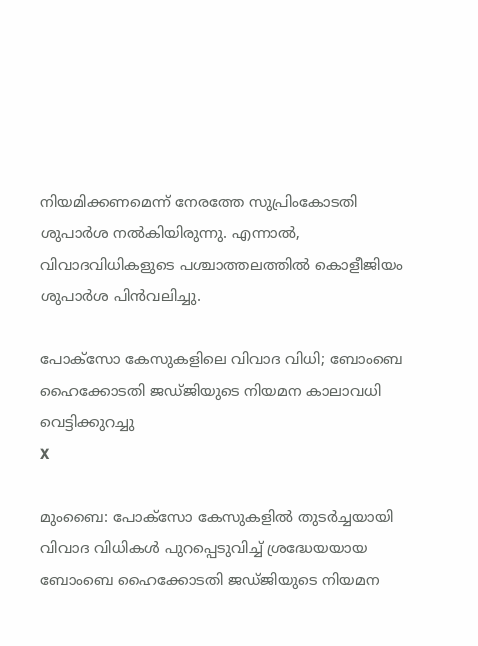നിയമിക്കണമെന്ന് നേരത്തേ സുപ്രിംകോടതി ശുപാര്‍ശ നല്‍കിയിരുന്നു. എന്നാല്‍, വിവാദവിധികളുടെ പശ്ചാത്തലത്തില്‍ കൊളീജിയം ശുപാര്‍ശ പിന്‍വലിച്ചു.

പോക്‌സോ കേസുകളിലെ വിവാദ വിധി; ബോംബെ ഹൈക്കോടതി ജഡ്ജിയുടെ നിയമന കാലാവധി വെട്ടിക്കുറച്ചു
X

മുംബൈ: പോക്‌സോ കേസുകളില്‍ തുടര്‍ച്ചയായി വിവാദ വിധികള്‍ പുറപ്പെടുവിച്ച് ശ്രദ്ധേയയായ ബോംബെ ഹൈക്കോടതി ജഡ്ജിയുടെ നിയമന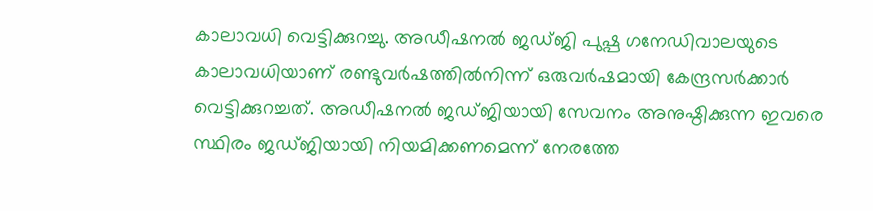കാലാവധി വെട്ടിക്കുറച്ചു. അഡീഷനല്‍ ജഡ്ജി പുഷ്പ ഗനേഡിവാലയുടെ കാലാവധിയാണ് രണ്ടുവര്‍ഷത്തില്‍നിന്ന് ഒരുവര്‍ഷമായി കേന്ദ്രസര്‍ക്കാര്‍ വെട്ടിക്കുറച്ചത്. അഡീഷനല്‍ ജഡ്ജിയായി സേവനം അനുഷ്ഠിക്കുന്ന ഇവരെ സ്ഥിരം ജഡ്ജിയായി നിയമിക്കണമെന്ന് നേരത്തേ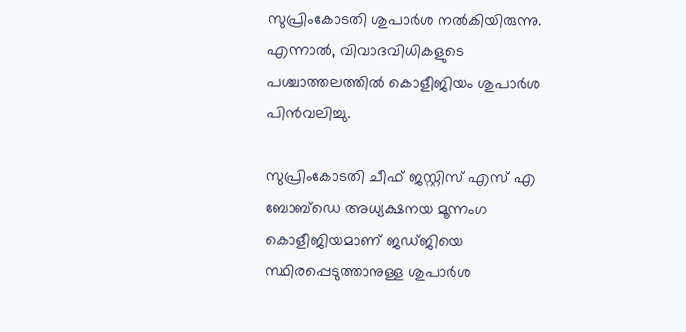സുപ്രിംകോടതി ശുപാര്‍ശ നല്‍കിയിരുന്നു. എന്നാല്‍, വിവാദവിധികളുടെ പശ്ചാത്തലത്തില്‍ കൊളീജിയം ശുപാര്‍ശ പിന്‍വലിച്ചു.

സുപ്രിംകോടതി ചീഫ് ജസ്റ്റിസ് എസ് എ ബോബ്‌ഡെ അധ്യക്ഷനയ മൂന്നംഗ കൊളീജിയമാണ് ജഡ്ജിയെ സ്ഥിരപ്പെടുത്താനുള്ള ശുപാര്‍ശ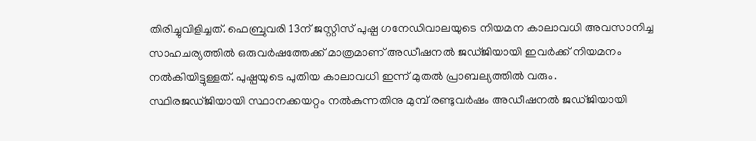തിരിച്ചുവിളിച്ചത്. ഫെബ്രുവരി 13ന് ജസ്റ്റിസ് പുഷ്പ ഗനേഡിവാലയുടെ നിയമന കാലാവധി അവസാനിച്ച സാഹചര്യത്തില്‍ ഒരുവര്‍ഷത്തേക്ക് മാത്രമാണ് അഡീഷനല്‍ ജഡ്ജിയായി ഇവര്‍ക്ക് നിയമനം നല്‍കിയിട്ടുള്ളത്. പുഷ്പയുടെ പുതിയ കാലാവധി ഇന്ന് മുതല്‍ പ്രാബല്യത്തില്‍ വരും. സ്ഥിരജഡ്ജിയായി സ്ഥാനക്കയറ്റം നല്‍കുന്നതിനു മുമ്പ് രണ്ടുവര്‍ഷം അഡീഷനല്‍ ജഡ്ജിയായി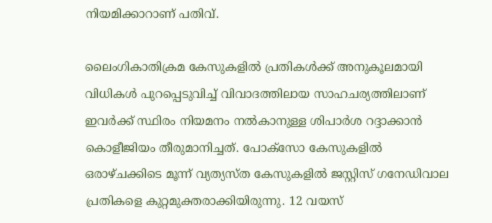നിയമിക്കാറാണ് പതിവ്.

ലൈംഗികാതിക്രമ കേസുകളില്‍ പ്രതികള്‍ക്ക് അനുകൂലമായി വിധികള്‍ പുറപ്പെടുവിച്ച് വിവാദത്തിലായ സാഹചര്യത്തിലാണ് ഇവര്‍ക്ക് സ്ഥിരം നിയമനം നല്‍കാനുള്ള ശിപാര്‍ശ റദ്ദാക്കാന്‍ കൊളീജിയം തീരുമാനിച്ചത്. പോക്‌സോ കേസുകളില്‍ ഒരാഴ്ചക്കിടെ മൂന്ന് വ്യത്യസ്ത കേസുകളില്‍ ജസ്റ്റിസ് ഗനേഡിവാല പ്രതികളെ കുറ്റമുക്തരാക്കിയിരുന്നു. 12 വയസ്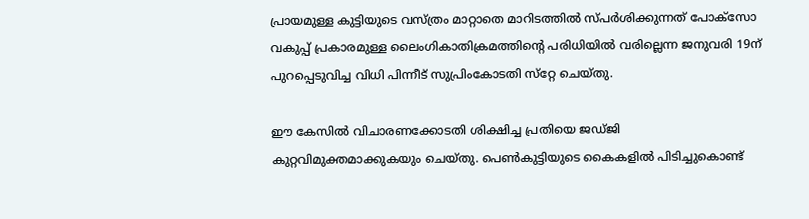പ്രായമുള്ള കുട്ടിയുടെ വസ്ത്രം മാറ്റാതെ മാറിടത്തില്‍ സ്പര്‍ശിക്കുന്നത് പോക്‌സോ വകുപ്പ് പ്രകാരമുള്ള ലൈംഗികാതിക്രമത്തിന്റെ പരിധിയില്‍ വരില്ലെന്ന ജനുവരി 19ന് പുറപ്പെടുവിച്ച വിധി പിന്നീട് സുപ്രിംകോടതി സ്‌റ്റേ ചെയ്തു.

ഈ കേസില്‍ വിചാരണക്കോടതി ശിക്ഷിച്ച പ്രതിയെ ജഡ്ജി കുറ്റവിമുക്തമാക്കുകയും ചെയ്തു. പെണ്‍കുട്ടിയുടെ കൈകളില്‍ പിടിച്ചുകൊണ്ട്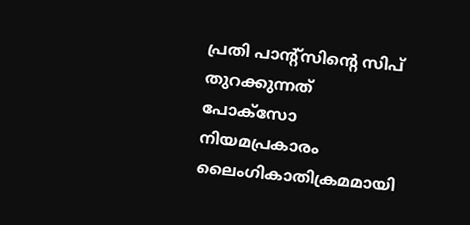പ്രതി പാന്റ്‌സിന്റെ സിപ് തുറക്കുന്നത് പോക്‌സോ നിയമപ്രകാരം ലൈംഗികാതിക്രമമായി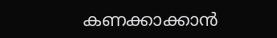കണക്കാക്കാന്‍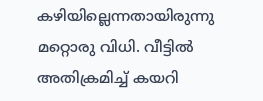കഴിയില്ലെന്നതായിരുന്നു മറ്റൊരു വിധി. വീട്ടില്‍ അതിക്രമിച്ച് കയറി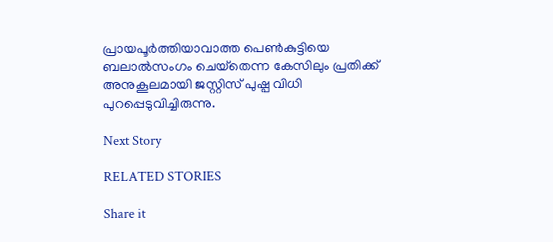പ്രായപൂര്‍ത്തിയാവാത്ത പെണ്‍കുട്ടിയെ ബലാല്‍സംഗം ചെയ്‌തെന്ന കേസിലും പ്രതിക്ക് അനുകൂലമായി ജസ്റ്റിസ് പുഷ്പ വിധി പുറപ്പെടുവിച്ചിരുന്നു.

Next Story

RELATED STORIES

Share it